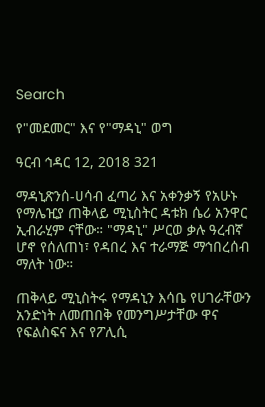Search

የ"መደመር" እና የ"ማዳኒ" ወግ

ዓርብ ኅዳር 12, 2018 321

ማዳኒጽንሰ-ሀሳብ ፈጣሪ እና አቀንቃኝ የአሁኑ የማሌዢያ ጠቅላይ ሚኒስትር ዳቱክ ሴሪ አንዋር ኢብራሂም ናቸው። "ማዳኒ" ሥርወ ቃሉ ዓረብኛ ሆኖ የሰለጠነ፣ የዳበረ እና ተራማጅ ማኅበረሰብ ማለት ነው።

ጠቅላይ ሚኒስትሩ የማዳኒን እሳቤ የሀገራቸውን አንድነት ለመጠበቅ የመንግሥታቸው ዋና የፍልስፍና እና የፖሊሲ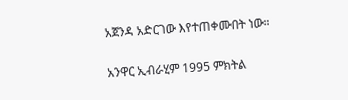አጀንዳ አድርገው እየተጠቀሙበት ነው።

አንዋር ኢብራሂም 1995 ምክትል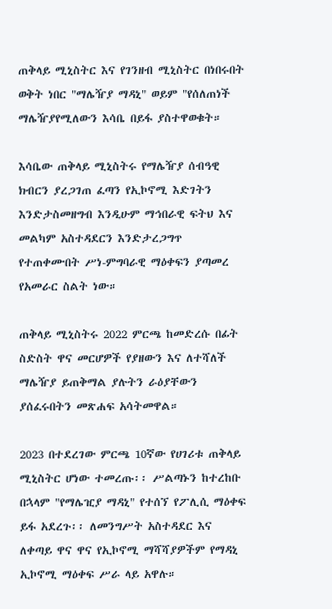ጠቅላይ ሚኒስትር እና የገንዘብ ሚኒስትር በነበሩበት ወቅት ነበር "ማሌዥያ ማዳኒ" ወይም "የሰለጠነች ማሌዥያየሚለውን እሳቤ በይፋ ያስተዋወቁት።

እሳቤው ጠቅላይ ሚኒስትሩ የማሌዥያ ሰብዓዊ ክብርን ያረጋገጠ ፈጣን የኢኮኖሚ እድገትን እንድታስመዘግብ እንዲሁም ማኅበራዊ ፍትህ እና መልካም አስተዳደርን እንድታረጋግጥ የተጠቀሙበት ሥነ-ምግባራዊ ማዕቀፍን ያጣመረ የአመራር ስልት ነው።

ጠቅላይ ሚኒስትሩ 2022 ምርጫ ከመድረሱ በፊት ስድስት ዋና መርሆዎች የያዘውን እና ለተሻለች ማሌዥያ ይጠቅማል ያሉትን ራዕያቸውን ያሰፈሩበትን መጽሐፍ አሳትመዋል።

2023 በተደረገው ምርጫ 10ኛው የሀገሪቱ ጠቅላይ ሚኒስትር ሆነው ተመረጡ፡፡ ሥልጣኑን ከተረከቡ በኋላም "የማሌዢያ ማዳኒ" የተሰኘ የፖሊሲ ማዕቀፍ ይፋ አደረጉ፡፡ ለመንግሥት አስተዳደር እና ለቀጣይ ዋና ዋና የኢኮኖሚ ማሻሻያዎችም የማዳኒ ኢኮኖሚ ማዕቀፍ ሥራ ላይ አዋሉ።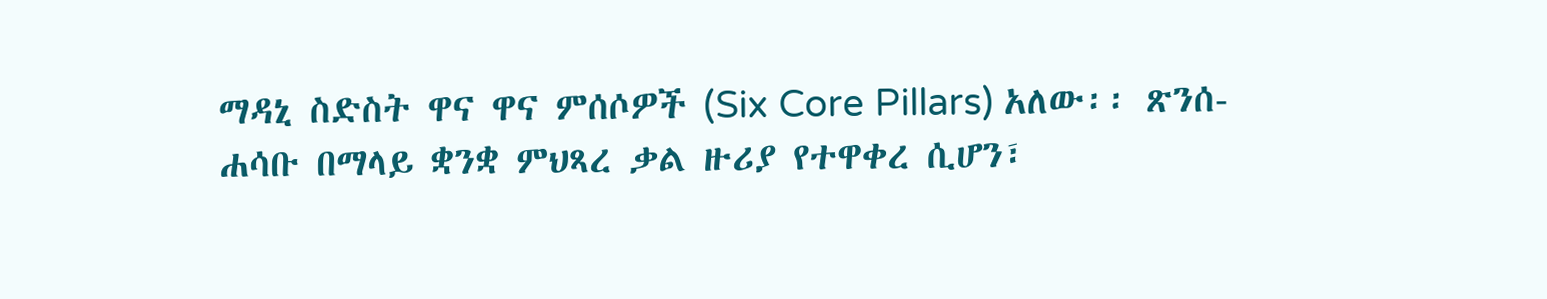ማዳኒ ስድስት ዋና ዋና ምሰሶዎች (Six Core Pillars) አለው፡፡ ጽንሰ-ሐሳቡ በማላይ ቋንቋ ምህጻረ ቃል ዙሪያ የተዋቀረ ሲሆን፣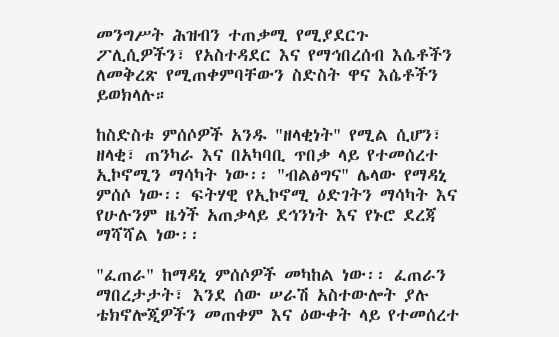መንግሥት ሕዝብን ተጠቃሚ የሚያደርጉ ፖሊሲዎችን፣ የአስተዳደር እና የማኅበረሰብ እሴቶችን ለመቅረጽ የሚጠቀምባቸውን ስድስት ዋና እሴቶችን ይወክላሉ።

ከስድስቱ ምሰሶዎች አንዱ "ዘላቂነት" የሚል ሲሆን፣ ዘላቂ፣ ጠንካራ እና በአካባቢ ጥበቃ ላይ የተመሰረተ ኢኮኖሚን ማሳካት ነው፡፡ "ብልፅግና" ሌላው የማዳኒ ምሰሶ ነው፡፡ ፍትሃዊ የኢኮኖሚ ዕድገትን ማሳካት እና የሁሉንም ዜጎች አጠቃላይ ደኅንነት እና የኑሮ ደረጃ ማሻሻል ነው፡፡

"ፈጠራ" ከማዳኒ ምሰሶዎች መካከል ነው፡፡ ፈጠራን ማበረታታት፣ እንደ ሰው ሠራሽ አስተውሎት ያሉ ቴክኖሎጂዎችን መጠቀም እና ዕውቀት ላይ የተመሰረተ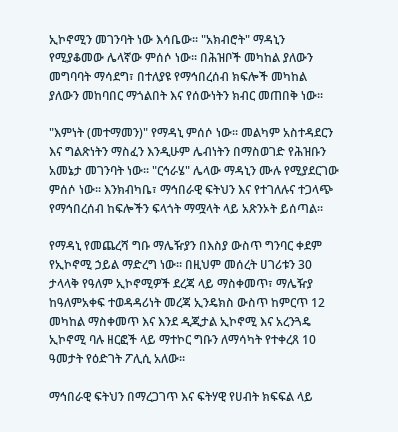ኢኮኖሚን መገንባት ነው እሳቤው፡፡ "አክብሮት" ማዳኒን የሚያቆመው ሌላኛው ምሰሶ ነው፡፡ በሕዝቦች መካከል ያለውን መግባባት ማሳደግ፣ በተለያዩ የማኅበረሰብ ክፍሎች መካከል ያለውን መከባበር ማጎልበት እና የሰውነትን ክብር መጠበቅ ነው፡፡

"እምነት (መተማመን)" የማዳኒ ምሰሶ ነው፡፡ መልካም አስተዳደርን እና ግልጽነትን ማስፈን እንዲሁም ሌብነትን በማስወገድ የሕዝቡን አመኔታ መገንባት ነው፡፡ "ርኅራሄ" ሌላው ማዳኒን ሙሉ የሚያደርገው ምሰሶ ነው፡፡ እንክብካቤ፣ ማኅበራዊ ፍትህን እና የተገለሉና ተጋላጭ የማኅበረሰብ ከፍሎችን ፍላጎት ማሟላት ላይ አጽንኦት ይሰጣል፡፡

የማዳኒ የመጨረሻ ግቡ ማሌዥያን በእስያ ውስጥ ግንባር ቀደም የኢኮኖሚ ኃይል ማድረግ ነው። በዚህም መሰረት ሀገሪቱን 30 ታላላቅ የዓለም ኢኮኖሚዎች ደረጃ ላይ ማስቀመጥ፣ ማሌዥያ ከዓለምአቀፍ ተወዳዳሪነት መረጃ ኢንዴክስ ውስጥ ከምርጥ 12 መካከል ማስቀመጥ እና እንደ ዲጂታል ኢኮኖሚ እና አረንጓዴ ኢኮኖሚ ባሉ ዘርፎች ላይ ማተኮር ግቡን ለማሳካት የተቀረጸ 10 ዓመታት የዕድገት ፖሊሲ አለው።

ማኅበራዊ ፍትህን በማረጋገጥ እና ፍትሃዊ የሀብት ክፍፍል ላይ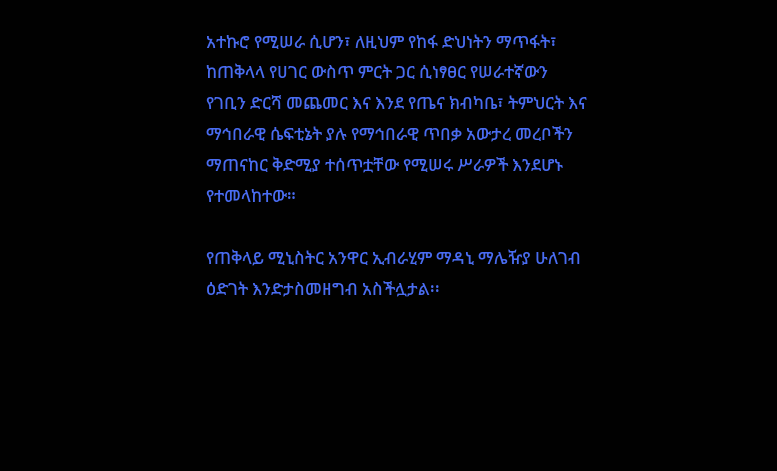አተኩሮ የሚሠራ ሲሆን፣ ለዚህም የከፋ ድህነትን ማጥፋት፣ ከጠቅላላ የሀገር ውስጥ ምርት ጋር ሲነፃፀር የሠራተኛውን የገቢን ድርሻ መጨመር እና እንደ የጤና ክብካቤ፣ ትምህርት እና ማኅበራዊ ሴፍቲኔት ያሉ የማኅበራዊ ጥበቃ አውታረ መረቦችን ማጠናከር ቅድሚያ ተሰጥቷቸው የሚሠሩ ሥራዎች እንደሆኑ የተመላከተው።

የጠቅላይ ሚኒስትር አንዋር ኢብራሂም ማዳኒ ማሌዥያ ሁለገብ ዕድገት እንድታስመዘግብ አስችሏታል፡፡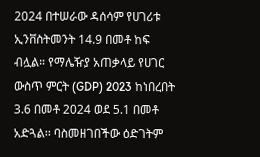2024 በተሠራው ዳሰሳም የሀገሪቱ ኢንቨስትመንት 14.9 በመቶ ከፍ ብሏል። የማሌዥያ አጠቃላይ የሀገር ውስጥ ምርት (GDP) 2023 ከነበረበት 3.6 በመቶ 2024 ወደ 5.1 በመቶ አድጓል፡፡ ባስመዘገበችው ዕድገትም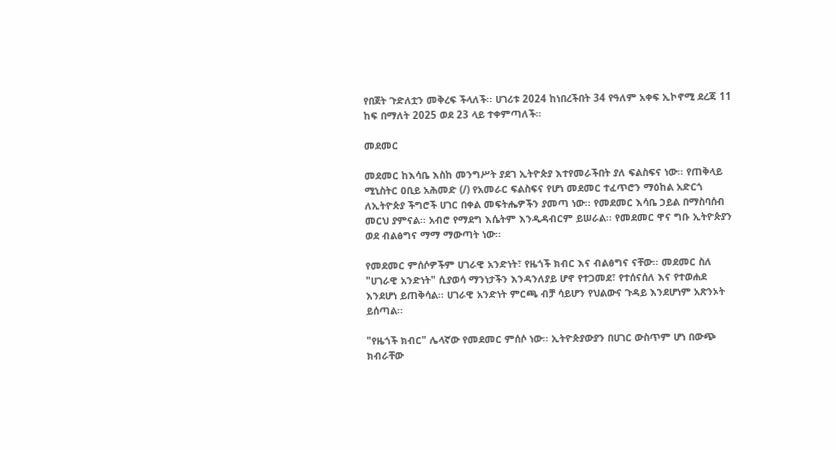የበጀት ጉድለቷን መቅረፍ ችላለች፡፡ ሀገሪቱ 2024 ከነበረችበት 34 የዓለም አቀፍ ኢኮኖሚ ደረጃ 11 ከፍ በማለት 2025 ወደ 23 ላይ ተቀምጣለች።

መደመር

መደመር ከእሳቤ እስከ መንግሥት ያደገ ኢትዮጵያ እተየመራችበት ያለ ፍልስፍና ነው፡፡ የጠቅላይ ሚኒስትር ዐቢይ አሕመድ (/) የአመራር ፍልስፍና የሆነ መደመር ተፈጥሮን ማዕከል አድርጎ ለኢትዮጵያ ችግሮች ሀገር በቀል መፍትሔዎችን ያመጣ ነው፡፡ የመደመር እሳቤ ኃይል በማስባሰብ መርህ ያምናል፡፡ አብሮ የማደግ እሴትም እንዲዳብርም ይሠራል፡፡ የመደመር ዋና ግቡ ኢትዮጵያን ወደ ብልፅግና ማማ ማውጣት ነው፡፡

የመደመር ምሰሶዎችም ሀገራዊ አንድነት፣ የዜጎች ክብር እና ብልፅግና ናቸው፡፡ መደመር ስለ "ሀገራዊ አንድነት" ሲያወሳ ማንነታችን እንዳንለያይ ሆኖ የተጋመደ፣ የተሰናሰለ እና የተወሐደ እንደሆነ ይጠቅሳል፡፡ ሀገራዊ አንድነት ምርጫ ብቻ ሳይሆን የህልውና ጉዳይ እንደሆነም አጽንኦት ይሰጣል፡፡

"የዜጎች ክብር" ሌላኛው የመደመር ምሰሶ ነው፡፡ ኢትዮጵያውያን በሀገር ውስጥም ሆነ በውጭ ክብራቸው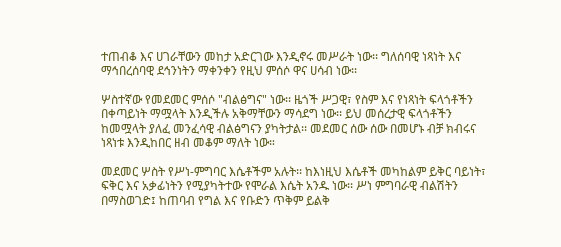ተጠብቆ እና ሀገራቸውን መከታ አድርገው እንዲኖሩ መሥራት ነው፡፡ ግለሰባዊ ነጻነት እና ማኅበረሰባዊ ደኅንነትን ማቀንቀን የዚህ ምሰሶ ዋና ሀሳብ ነው፡፡

ሦስተኛው የመደመር ምሰሶ "ብልፅግና" ነው፡፡ ዜጎች ሥጋዊ፣ የስም እና የነጻነት ፍላጎቶችን በቀጣይነት ማሟላት እንዲችሉ አቅማቸውን ማሳደግ ነው፡፡ ይህ መሰረታዊ ፍላጎቶችን ከመሟላት ያለፈ መንፈሳዊ ብልፅግናን ያካትታል፡፡ መደመር ሰው ሰው በመሆኑ ብቻ ክብሩና ነጻነቱ እንዲከበር ዘብ መቆም ማለት ነው።

መደመር ሦስት የሥነ-ምግባር እሴቶችም አሉት፡፡ ከእነዚህ እሴቶች መካከልም ይቅር ባይነት፣ ፍቅር እና አቃፊነትን የሚያካትተው የሞራል እሴት አንዱ ነው፡፡ ሥነ ምግባራዊ ብልሽትን በማስወገድ፤ ከጠባብ የግል እና የቡድን ጥቅም ይልቅ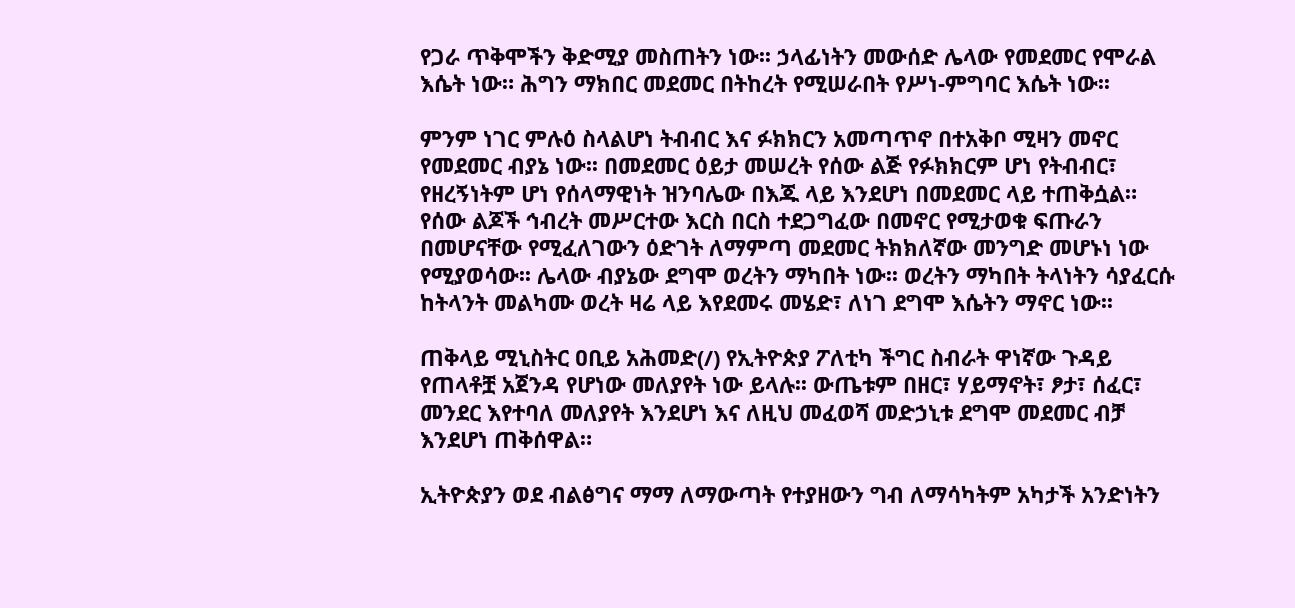የጋራ ጥቅሞችን ቅድሚያ መስጠትን ነው፡፡ ኃላፊነትን መውሰድ ሌላው የመደመር የሞራል እሴት ነው። ሕግን ማክበር መደመር በትከረት የሚሠራበት የሥነ-ምግባር እሴት ነው፡፡

ምንም ነገር ምሉዕ ስላልሆነ ትብብር እና ፉክክርን አመጣጥኖ በተአቅቦ ሚዛን መኖር የመደመር ብያኔ ነው፡፡ በመደመር ዕይታ መሠረት የሰው ልጅ የፉክክርም ሆነ የትብብር፣ የዘረኝነትም ሆነ የሰላማዊነት ዝንባሌው በእጁ ላይ እንደሆነ በመደመር ላይ ተጠቅሷል። የሰው ልጆች ኅብረት መሥርተው እርስ በርስ ተደጋግፈው በመኖር የሚታወቁ ፍጡራን በመሆናቸው የሚፈለገውን ዕድገት ለማምጣ መደመር ትክክለኛው መንግድ መሆኑነ ነው የሚያወሳው፡፡ ሌላው ብያኔው ደግሞ ወረትን ማካበት ነው፡፡ ወረትን ማካበት ትላነትን ሳያፈርሱ ከትላንት መልካሙ ወረት ዛሬ ላይ እየደመሩ መሄድ፣ ለነገ ደግሞ እሴትን ማኖር ነው፡፡

ጠቅላይ ሚኒስትር ዐቢይ አሕመድ(/) የኢትዮጵያ ፖለቲካ ችግር ስብራት ዋነኛው ጉዳይ የጠላቶቿ አጀንዳ የሆነው መለያየት ነው ይላሉ፡፡ ውጤቱም በዘር፣ ሃይማኖት፣ ፆታ፣ ሰፈር፣ መንደር እየተባለ መለያየት እንደሆነ እና ለዚህ መፈወሻ መድኃኒቱ ደግሞ መደመር ብቻ እንደሆነ ጠቅሰዋል።

ኢትዮጵያን ወደ ብልፅግና ማማ ለማውጣት የተያዘውን ግብ ለማሳካትም አካታች አንድነትን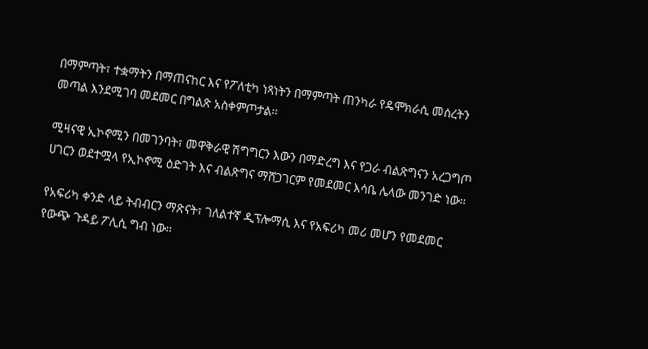በማምጣት፣ ተቋማትን በማጠናከር እና የፖለቲካ ነጻነትን በማምጣት ጠንካራ የዴሞክራሲ መሰረትን መጣል እንደሚገባ መደመር በግልጽ አስቀምጦታል፡፡

ሚዛናዊ ኢኮኖሚን በመገንባት፣ መዋቅራዊ ሽግግርን እውን በማድረግ እና የጋራ ብልጽግናን አረጋግጦ ሀገርን ወደተሟላ የኢኮኖሚ ዕድገት እና ብልጽግና ማሸጋገርም የመደመር እሳቤ ሌላው መንገድ ነው፡፡

የአፍሪካ ቀንድ ላይ ትብብርን ማጽናት፣ ገለልተኛ ዲፕሎማሲ እና የአፍሪካ መሪ መሆን የመደመር የውጭ ጉዳይ ፖሊሲ ግብ ነው፡፡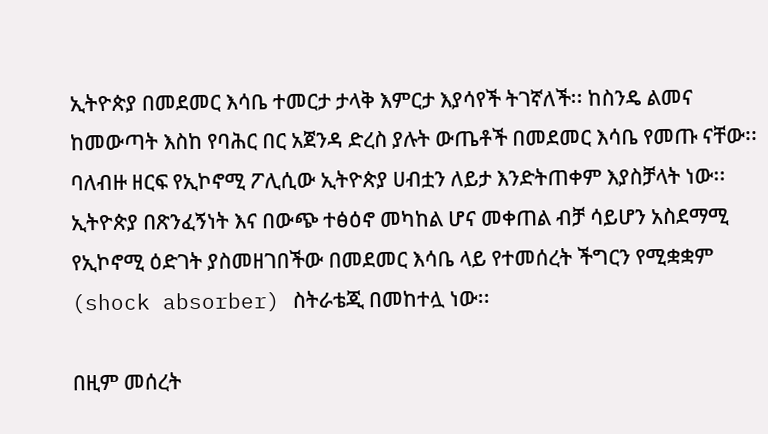ኢትዮጵያ በመደመር እሳቤ ተመርታ ታላቅ እምርታ እያሳየች ትገኛለች፡፡ ከስንዴ ልመና ከመውጣት እስከ የባሕር በር አጀንዳ ድረስ ያሉት ውጤቶች በመደመር እሳቤ የመጡ ናቸው፡፡ ባለብዙ ዘርፍ የኢኮኖሚ ፖሊሲው ኢትዮጵያ ሀብቷን ለይታ እንድትጠቀም እያስቻላት ነው፡፡ ኢትዮጵያ በጽንፈኝነት እና በውጭ ተፅዕኖ መካከል ሆና መቀጠል ብቻ ሳይሆን አስደማሚ የኢኮኖሚ ዕድገት ያስመዘገበችው በመደመር እሳቤ ላይ የተመሰረት ችግርን የሚቋቋም (shock absorber) ስትራቴጂ በመከተሏ ነው፡፡

በዚም መሰረት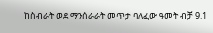ከስብራት ወደ ማንሰራራት መጥታ ባለፈው ዓመት ብቻ 9.1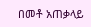በመቶ አጠቃላይ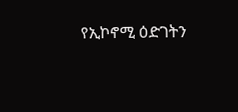የኢኮኖሚ ዕድገትን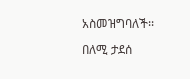አስመዝግባለች፡፡

በለሚ ታደሰ